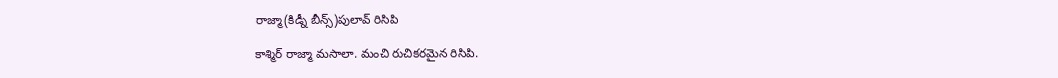రాజ్మా(కిడ్నీ బీన్స్)పులావ్ రిసిపి

కాశ్మిర్ రాజ్మా మసాలా. మంచి రుచికరమైన రిసిపి.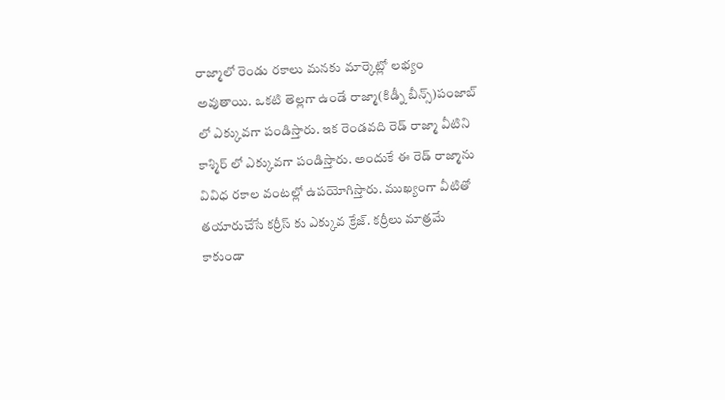రాజ్మాలో రెండు రకాలు మనకు మార్కెట్లో లభ్యం అవుతాయి. ఒకటి తెల్లగా ఉండే రాజ్మా(కిడ్నీ బీన్స్)పంజాబ్ లో ఎక్కువగా పండిస్తారు. ఇక రెండవది రెడ్ రాజ్మా వీటిని కాశ్మిర్ లో ఎక్కువగా పండిస్తారు. అందుకే ఈ రెడ్ రాజ్మాను వివిధ రకాల వంటల్లో ఉపయోగిస్తారు. ముఖ్యంగా వీటితో తయారుచేసే కర్రీస్ కు ఎక్కువ క్రేజ్. కర్రీలు మాత్రమే కాకుండా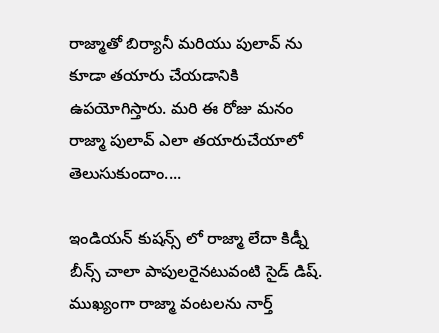రాజ్మాతో బిర్యానీ మరియు పులావ్ ను కూడా తయారు చేయడానికి ఉపయోగిస్తారు. మరి ఈ రోజు మనం రాజ్మా పులావ్ ఎలా తయారుచేయాలో తెలుసుకుందాం....

ఇండియన్ కుషన్స్ లో రాజ్మా లేదా కిడ్నీ బీన్స్ చాలా పాపులరైనటువంటి సైడ్ డిష్. ముఖ్యంగా రాజ్మా వంటలను నార్త్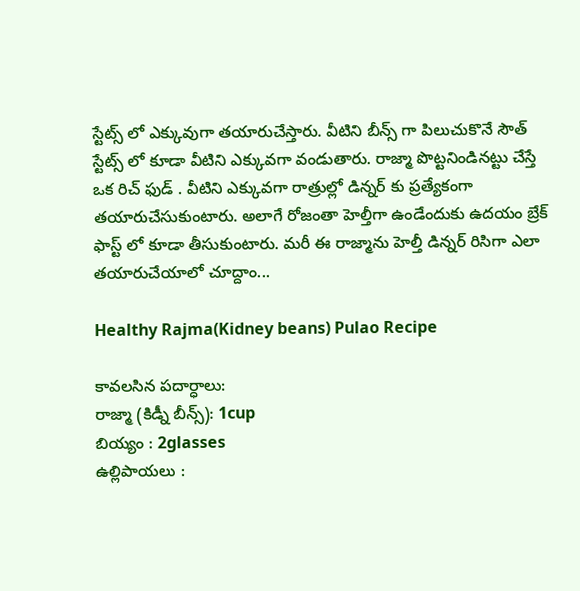స్టేట్స్ లో ఎక్కువుగా తయారుచేస్తారు. వీటిని బీన్స్ గా పిలుచుకొనే సౌత్ స్టేట్స్ లో కూడా వీటిని ఎక్కువగా వండుతారు. రాజ్మా పొట్టనిండినట్టు చేస్తే ఒక రిచ్ ఫుడ్ . వీటిని ఎక్కువగా రాత్రుల్లో డిన్నర్ కు ప్రత్యేకంగా తయారుచేసుకుంటారు. అలాగే రోజంతా హెల్తీగా ఉండేందుకు ఉదయం బ్రేక్ ఫాస్ట్ లో కూడా తీసుకుంటారు. మరీ ఈ రాజ్మాను హెల్తీ డిన్నర్ రిసిగా ఎలా తయారుచేయాలో చూద్దాం...

Healthy Rajma(Kidney beans) Pulao Recipe

కావలసిన పదార్ధాలు:
రాజ్మా (కిడ్నీ బీన్స్): 1cup
బియ్యం : 2glasses
ఉల్లిపాయలు :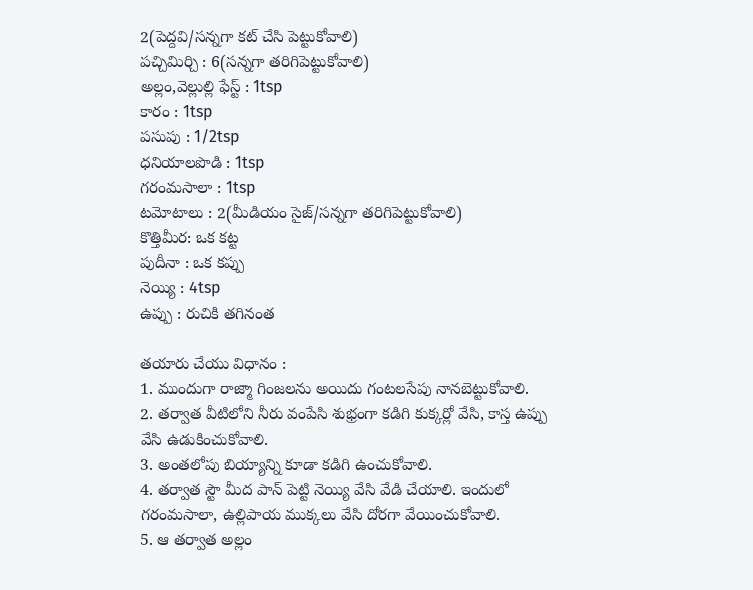2(పెద్దవి/సన్నగా కట్ చేసి పెట్టుకోవాలి)
పచ్చిమిర్చి : 6(సన్నగా తరిగిపెట్టుకోవాలి)
అల్లం,వెల్లుల్లి ఫేస్ట్ : 1tsp
కారం : 1tsp
పసుపు : 1/2tsp
ధనియాలపొడి : 1tsp
గరంమసాలా : 1tsp
టమోటాలు : 2(మీడియం సైజ్/సన్నగా తరిగిపెట్టుకోవాలి)
కొత్తిమీర: ఒక కట్ట
పుదీనా : ఒక కప్పు
నెయ్యి : 4tsp
ఉప్పు : రుచికి తగినంత

తయారు చేయు విధానం :
1. ముందుగా రాజ్మా గింజలను అయిదు గంటలసేపు నానబెట్టుకోవాలి.
2. తర్వాత వీటిలోని నీరు వంపేసి శుభ్రంగా కడిగి కుక్కర్లో వేసి, కాస్త ఉప్పు వేసి ఉడుకించుకోవాలి.
3. అంతలోపు బియ్యాన్ని కూడా కడిగి ఉంచుకోవాలి.
4. తర్వాత స్టౌ మీద పాన్ పెట్టి నెయ్యి వేసి వేడి చేయాలి. ఇందులో గరంమసాలా, ఉల్లిపాయ ముక్కలు వేసి దోరగా వేయించుకోవాలి.
5. ఆ తర్వాత అల్లం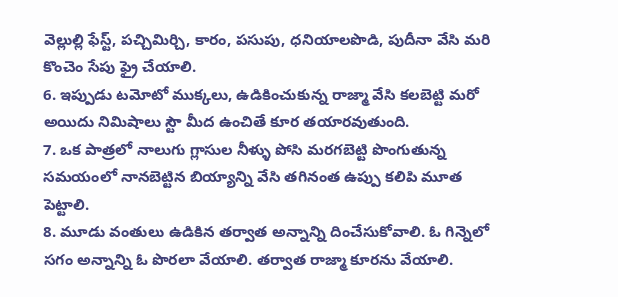వెల్లుల్లి ఫేస్ట్, పచ్చిమిర్చి, కారం, పసుపు, ధనియాలపొడి, పుదీనా వేసి మరి కొంచెం సేపు ఫ్రై చేయాలి.
6. ఇప్పుడు టమోటో ముక్కలు, ఉడికించుకున్న రాజ్మా వేసి కలబెట్టి మరో అయిదు నిమిషాలు స్టౌ మీద ఉంచితే కూర తయారవుతుంది.
7. ఒక పాత్రలో నాలుగు గ్లాసుల నీళ్ళు పోసి మరగబెట్టి పొంగుతున్న సమయంలో నానబెట్టిన బియ్యాన్ని వేసి తగినంత ఉప్పు కలిపి మూత పెట్టాలి.
8. మూడు వంతులు ఉడికిన తర్వాత అన్నాన్ని దించేసుకోవాలి. ఓ గిన్నెలో సగం అన్నాన్ని ఓ పొరలా వేయాలి. తర్వాత రాజ్మా కూరను వేయాలి.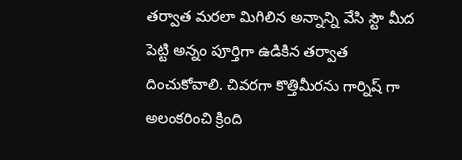తర్వాత మరలా మిగిలిన అన్నాన్ని వేసి స్టౌ మీద పెట్టి అన్నం పూర్తిగా ఉడికిన తర్వాత దించుకోవాలి. చివరగా కొత్తిమీరను గార్నిష్ గా అలంకరించి క్రింది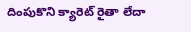దింపుకొని క్యారెట్ రైతా లేదా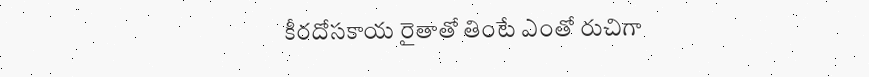కీరదోసకాయ రైతాతో తింటే ఎంతో రుచిగా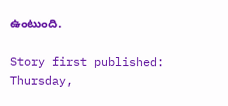ఉంటుంది.

Story first published: Thursday,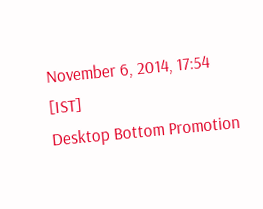November 6, 2014, 17:54 [IST]
Desktop Bottom Promotion